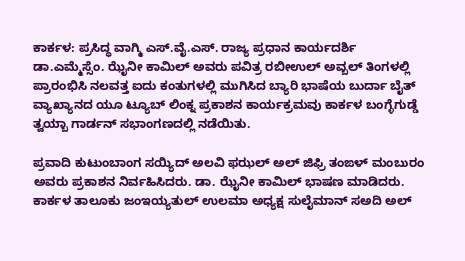ಕಾರ್ಕಳ: ಪ್ರಸಿದ್ಧ ವಾಗ್ಮಿ ಎಸ್.ವೈ.ಎಸ್. ರಾಜ್ಯ ಪ್ರಧಾನ ಕಾರ್ಯದರ್ಶಿ ಡಾ.ಎಮ್ಮೆಸ್ಸೆಂ. ಝೈನೀ ಕಾಮಿಲ್ ಅವರು ಪವಿತ್ರ ರಬೀಉಲ್ ಅವ್ಬಲ್ ತಿಂಗಳಲ್ಲಿ ಪ್ರಾರಂಭಿಸಿ ನಲವತ್ತ ಐದು ಕಂತುಗಳಲ್ಲಿ ಮುಗಿಸಿದ ಬ್ಯಾರಿ ಭಾಷೆಯ ಬುರ್ದಾ ಬೈತ್ ವ್ಯಾಖ್ಯಾನದ ಯೂ ಟ್ಯೂಬ್ ಲಿಂಕ್ನ ಪ್ರಕಾಶನ ಕಾರ್ಯಕ್ರಮವು ಕಾರ್ಕಳ ಬಂಗ್ಳೆಗುಡ್ಡೆ ತ್ವಯ್ಬಾ ಗಾರ್ಡನ್ ಸಭಾಂಗಣದಲ್ಲಿ ನಡೆಯಿತು.

ಪ್ರವಾದಿ ಕುಟುಂಬಾಂಗ ಸಯ್ಯಿದ್ ಅಲವಿ ಫಝಲ್ ಅಲ್ ಜಿಫ್ರಿ ತಂಙಳ್ ಮಂಬುರಂ ಅವರು ಪ್ರಕಾಶನ ನಿರ್ವಹಿಸಿದರು. ಡಾ. ಝೈನೀ ಕಾಮಿಲ್ ಭಾಷಣ ಮಾಡಿದರು.
ಕಾರ್ಕಳ ತಾಲೂಕು ಜಂಇಯ್ಯತುಲ್ ಉಲಮಾ ಅಧ್ಯಕ್ಷ ಸುಲೈಮಾನ್ ಸಅದಿ ಅಲ್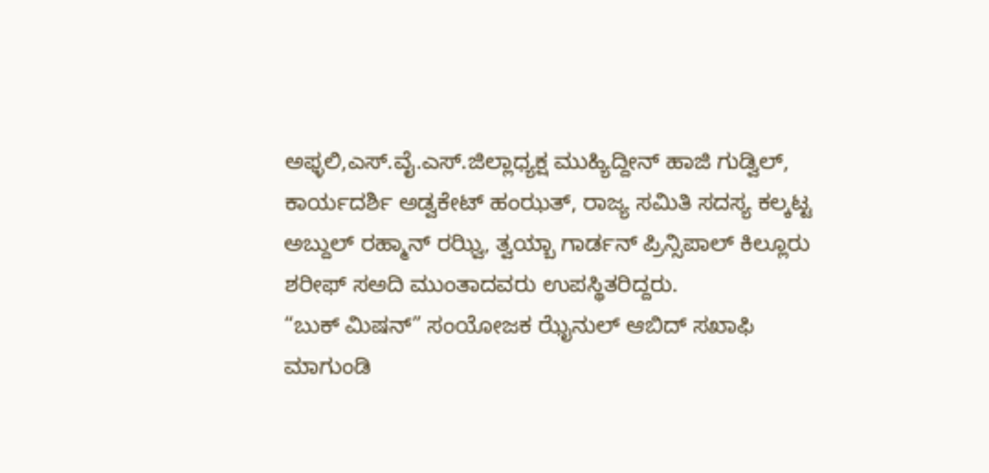ಅಫ್ಳಲಿ,ಎಸ್.ವೈ.ಎಸ್.ಜಿಲ್ಲಾಧ್ಯಕ್ಷ ಮುಹ್ಯಿದ್ದೀನ್ ಹಾಜಿ ಗುಡ್ವಿಲ್, ಕಾರ್ಯದರ್ಶಿ ಅಡ್ವಕೇಟ್ ಹಂಝತ್, ರಾಜ್ಯ ಸಮಿತಿ ಸದಸ್ಯ ಕಲ್ಕಟ್ಟ ಅಬ್ದುಲ್ ರಹ್ಮಾನ್ ರಝ್ವಿ, ತ್ವಯ್ಬಾ ಗಾರ್ಡನ್ ಪ್ರಿನ್ಸಿಪಾಲ್ ಕಿಲ್ಲೂರು ಶರೀಫ್ ಸಅದಿ ಮುಂತಾದವರು ಉಪಸ್ಥಿತರಿದ್ದರು.
“ಬುಕ್ ಮಿಷನ್” ಸಂಯೋಜಕ ಝೈನುಲ್ ಆಬಿದ್ ಸಖಾಫಿ ಮಾಗುಂಡಿ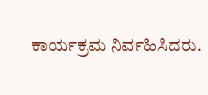ಕಾರ್ಯಕ್ರಮ ನಿರ್ವಹಿಸಿದರು.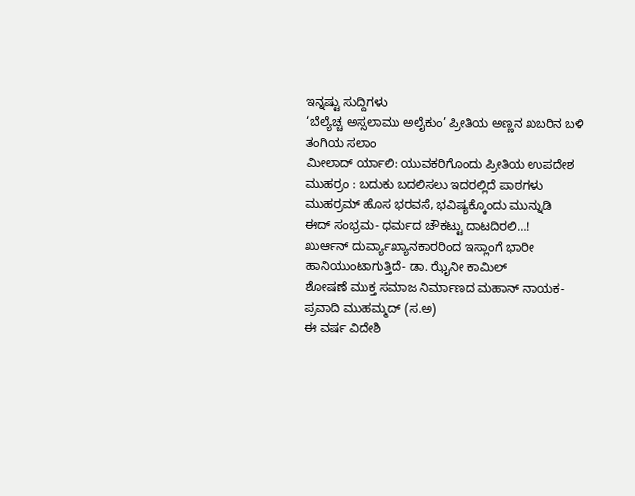ಇನ್ನಷ್ಟು ಸುದ್ದಿಗಳು
‘ಬೆಲ್ಯೆಚ್ಚ ಅಸ್ಸಲಾಮು ಅಲೈಕುಂ’ ಪ್ರೀತಿಯ ಅಣ್ಣನ ಖಬರಿನ ಬಳಿ ತಂಗಿಯ ಸಲಾಂ
ಮೀಲಾದ್ ರ್ಯಾಲಿ: ಯುವಕರಿಗೊಂದು ಪ್ರೀತಿಯ ಉಪದೇಶ
ಮುಹರ್ರಂ : ಬದುಕು ಬದಲಿಸಲು ಇದರಲ್ಲಿದೆ ಪಾಠಗಳು
ಮುಹರ್ರಮ್ ಹೊಸ ಭರವಸೆ, ಭವಿಷ್ಯಕ್ಕೊಂದು ಮುನ್ನುಡಿ
ಈದ್ ಸಂಭ್ರಮ- ಧರ್ಮದ ಚೌಕಟ್ಟು ದಾಟದಿರಲಿ…!
ಖುರ್ಆನ್ ದುರ್ವ್ಯಾಖ್ಯಾನಕಾರರಿಂದ ಇಸ್ಲಾಂಗೆ ಭಾರೀ ಹಾನಿಯುಂಟಾಗುತ್ತಿದೆ- ಡಾ. ಝೈನೀ ಕಾಮಿಲ್
ಶೋಷಣೆ ಮುಕ್ತ ಸಮಾಜ ನಿರ್ಮಾಣದ ಮಹಾನ್ ನಾಯಕ- ಪ್ರವಾದಿ ಮುಹಮ್ಮದ್ (ಸ.ಅ)
ಈ ವರ್ಷ ವಿದೇಶಿ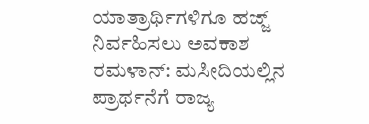ಯಾತ್ರಾರ್ಥಿಗಳಿಗೂ ಹಜ್ಜ್ ನಿರ್ವಹಿಸಲು ಅವಕಾಶ
ರಮಳಾನ್: ಮಸೀದಿಯಲ್ಲಿನ ಪ್ರಾರ್ಥನೆಗೆ ರಾಜ್ಯ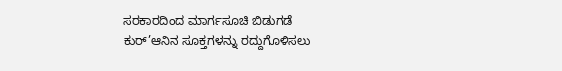ಸರಕಾರದಿಂದ ಮಾರ್ಗಸೂಚಿ ಬಿಡುಗಡೆ
ಕುರ್’ಆನಿನ ಸೂಕ್ತಗಳನ್ನು ರದ್ದುಗೊಳಿಸಲು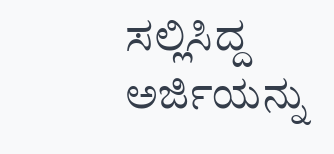ಸಲ್ಲಿಸಿದ್ದ ಅರ್ಜಿಯನ್ನು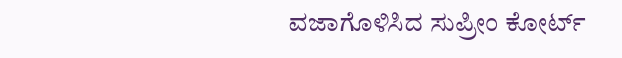ವಜಾಗೊಳಿಸಿದ ಸುಪ್ರೀಂ ಕೋರ್ಟ್